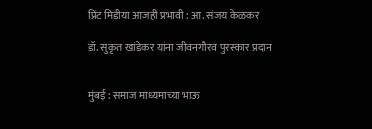प्रिंट मिडीया आजही प्रभावी : आ. संजय केळकर

डॉ. सुकृत खांडेकर यांना जीवनगौरव पुरस्कार प्रदान


मुंबई : समाज माध्यमाच्या भाऊ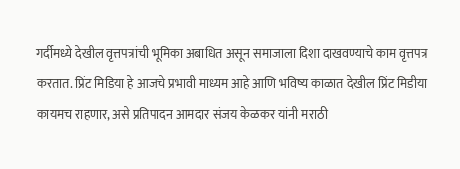गर्दीमध्ये देखील वृत्तपत्रांची भूमिका अबाधित असून समाजाला दिशा दाखवण्याचे काम वृत्तपत्र करतात. प्रिंट मिडिया हे आजचे प्रभावी माध्यम आहे आणि भविष्य काळात देखील प्रिंट मिडीया कायमच राहणार, असे प्रतिपादन आमदार संजय केळकर यांनी मराठी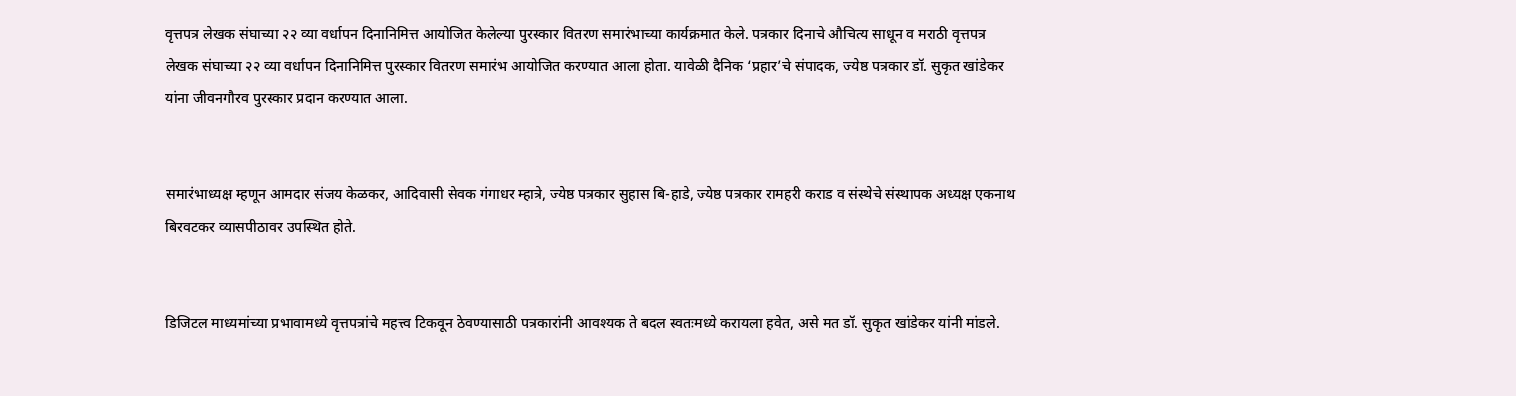वृत्तपत्र लेखक संघाच्या २२ व्या वर्धापन दिनानिमित्त आयोजित केलेल्या पुरस्कार वितरण समारंभाच्या कार्यक्रमात केले. पत्रकार दिनाचे औचित्य साधून व मराठी वृत्तपत्र लेखक संघाच्या २२ व्या वर्धापन दिनानिमित्त पुरस्कार वितरण समारंभ आयोजित करण्यात आला होता. यावेळी दैनिक ‘प्रहार’चे संपादक, ज्येष्ठ पत्रकार डॉ. सुकृत खांडेकर यांना जीवनगौरव पुरस्कार प्रदान करण्यात आला.


समारंभाध्यक्ष म्हणून आमदार संजय केळकर, आदिवासी सेवक गंगाधर म्हात्रे, ज्येष्ठ पत्रकार सुहास बि-हाडे, ज्येष्ठ पत्रकार रामहरी कराड व संस्थेचे संस्थापक अध्यक्ष एकनाथ बिरवटकर व्यासपीठावर उपस्थित होते.


डिजिटल माध्यमांच्या प्रभावामध्ये वृत्तपत्रांचे महत्त्व टिकवून ठेवण्यासाठी पत्रकारांनी आवश्यक ते बदल स्वतःमध्ये करायला हवेत, असे मत डॉ. सुकृत खांडेकर यांनी मांडले.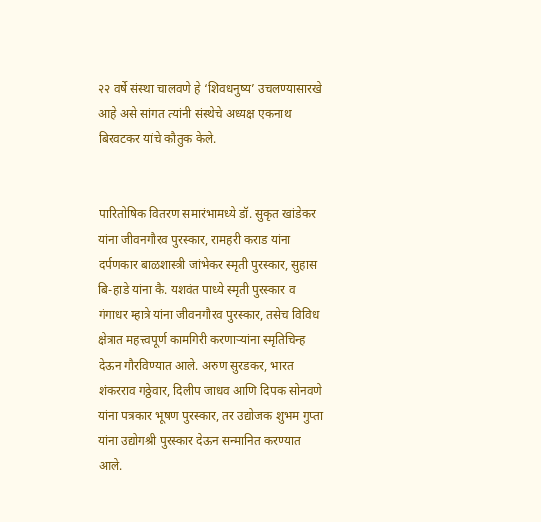२२ वर्षे संस्था चालवणे हे ‘शिवधनुष्य’ उचलण्यासारखे आहे असे सांगत त्यांनी संस्थेचे अध्यक्ष एकनाथ बिरवटकर यांचे कौतुक केले.


पारितोषिक वितरण समारंभामध्ये डॉ. सुकृत खांडेकर यांना जीवनगौरव पुरस्कार, रामहरी कराड यांना दर्पणकार बाळशास्त्री जांभेकर स्मृती पुरस्कार, सुहास बि-हाडे यांना कै. यशवंत पाध्ये स्मृती पुरस्कार व गंगाधर म्हात्रे यांना जीवनगौरव पुरस्कार, तसेच विविध क्षेत्रात महत्त्वपूर्ण कामगिरी करणाऱ्यांना स्मृतिचिन्ह देऊन गौरविण्यात आले. अरुण सुरडकर, भारत शंकरराव गठ्ठेवार, दिलीप जाधव आणि दिपक सोनवणे यांना पत्रकार भूषण पुरस्कार, तर उद्योजक शुभम गुप्ता यांना उद्योगश्री पुरस्कार देऊन सन्मानित करण्यात आले.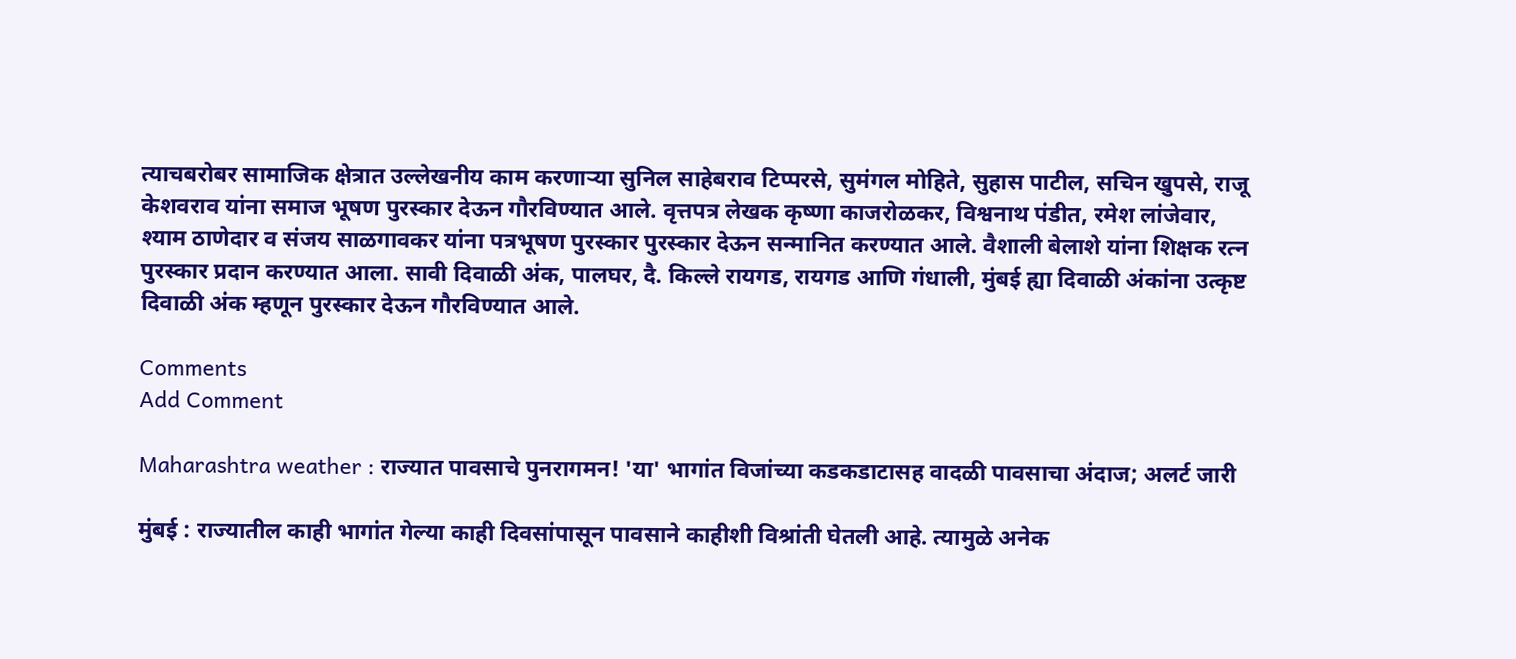त्याचबरोबर सामाजिक क्षेत्रात उल्लेखनीय काम करणाऱ्या सुनिल साहेबराव टिप्परसे, सुमंगल मोहिते, सुहास पाटील, सचिन खुपसे, राजू केशवराव यांना समाज भूषण पुरस्कार देऊन गौरविण्यात आले. वृत्तपत्र लेखक कृष्णा काजरोळकर, विश्वनाथ पंडीत, रमेश लांजेवार, श्याम ठाणेदार व संजय साळगावकर यांना पत्रभूषण पुरस्कार पुरस्कार देऊन सन्मानित करण्यात आले. वैशाली बेलाशे यांना शिक्षक रत्न पुरस्कार प्रदान करण्यात आला. सावी दिवाळी अंक, पालघर, दै. किल्ले रायगड, रायगड आणि गंधाली, मुंबई ह्या दिवाळी अंकांना उत्कृष्ट दिवाळी अंक म्हणून पुरस्कार देऊन गौरविण्यात आले.

Comments
Add Comment

Maharashtra weather : राज्यात पावसाचे पुनरागमन! 'या' भागांत विजांच्या कडकडाटासह वादळी पावसाचा अंदाज; अलर्ट जारी

मुंबई : राज्यातील काही भागांत गेल्या काही दिवसांपासून पावसाने काहीशी विश्रांती घेतली आहे. त्यामुळे अनेक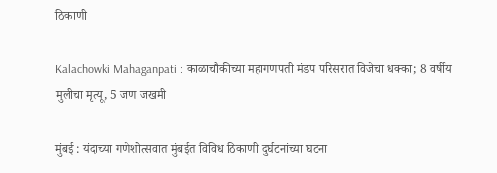ठिकाणी

Kalachowki Mahaganpati : काळाचौकीच्या महागणपती मंडप परिसरात विजेचा धक्का; 8 वर्षीय मुलीचा मृत्यू, 5 जण जखमी

मुंबई : यंदाच्या गणेशोत्सवात मुंबईत विविध ठिकाणी दुर्घटनांच्या घटना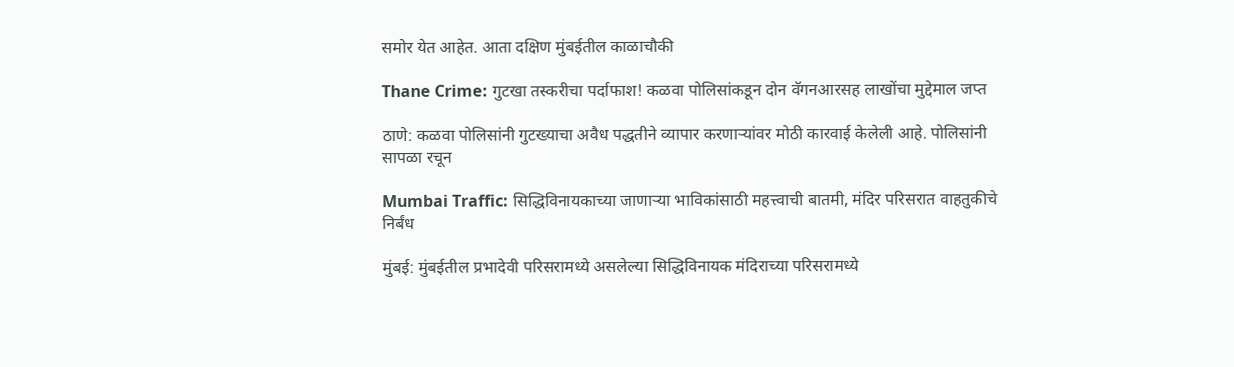समोर येत आहेत. आता दक्षिण मुंबईतील काळाचौकी

Thane Crime: गुटखा तस्करीचा पर्दाफाश! कळवा पोलिसांकडून दोन वॅगनआरसह लाखोंचा मुद्देमाल जप्त

ठाणे: कळवा पोलिसांनी गुटख्याचा अवैध पद्धतीने व्यापार करणाऱ्यांवर मोठी कारवाई केलेली आहे. पोलिसांनी सापळा रचून

Mumbai Traffic: सिद्धिविनायकाच्या जाणाऱ्या भाविकांसाठी महत्त्वाची बातमी, मंदिर परिसरात वाहतुकीचे निर्बंध

मुंबई: मुंबईतील प्रभादेवी परिसरामध्ये असलेल्या सिद्धिविनायक मंदिराच्या परिसरामध्ये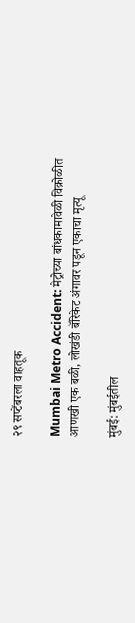२९ सप्टेंबरला वाहतूक

Mumbai Metro Accident: मेट्रोच्या बांधकामावेळी विक्रोळीत आणखी एक बळी, लोखंडी बॅरिकेट अंगावर पडून एकाचा मृत्यू

मुंबई: मुंबईतील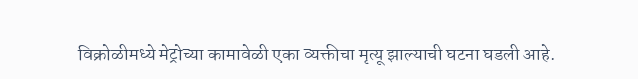विक्रोळीमध्ये मेट्रोच्या कामावेळी एका व्यक्तीचा मृत्यू झाल्याची घटना घडली आहे.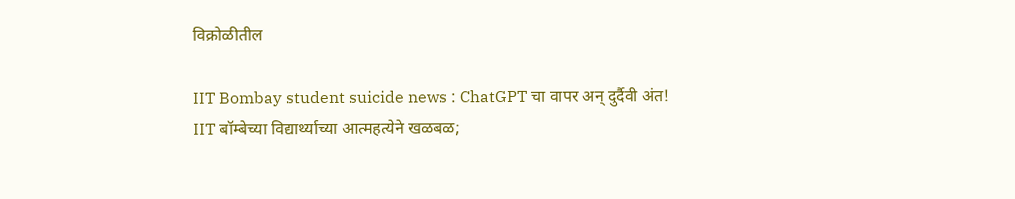विक्रोळीतील

IIT Bombay student suicide news : ChatGPT चा वापर अन् दुर्दैवी अंत! IIT बॉम्बेच्या विद्यार्थ्याच्या आत्महत्येने खळबळ;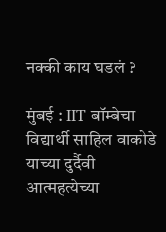नक्की काय घडलं ?

मुंबई : IIT बॉम्बेचा विद्यार्थी साहिल वाकोडे याच्या दुर्दैवी आत्महत्येच्या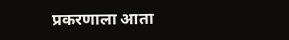प्रकरणाला आता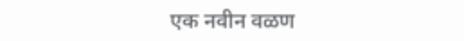एक नवीन वळण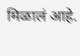मिळालं आहे.